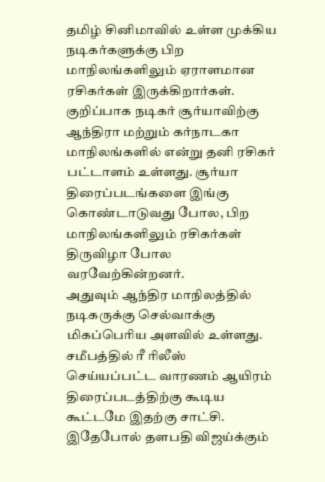தமிழ் சினிமாவில் உள்ள முக்கிய நடிகர்களுக்கு பிற மாநிலங்களிலும் ஏராளமான ரசிகர்கள் இருக்கிறார்கள். குறிப்பாக நடிகர் சூர்யாவிற்கு ஆந்திரா மற்றும் கர்நாடகா மாநிலங்களில் என்று தனி ரசிகர் பட்டாளம் உள்ளது. சூர்யா திரைப்படங்களை இங்கு கொண்டாடுவது போல, பிற மாநிலங்களிலும் ரசிகர்கள் திருவிழா போல வரவேற்கின்றனர்.
அதுவும் ஆந்திர மாநிலத்தில் நடிகருக்கு செல்வாக்கு மிகப்பெரிய அளவில் உள்ளது. சமீபத்தில் ரீ ரிலீஸ் செய்யப்பட்ட வாரணம் ஆயிரம் திரைப்படத்திற்கு கூடிய கூட்டமே இதற்கு சாட்சி.
இதேபோல் தளபதி விஜய்க்கும்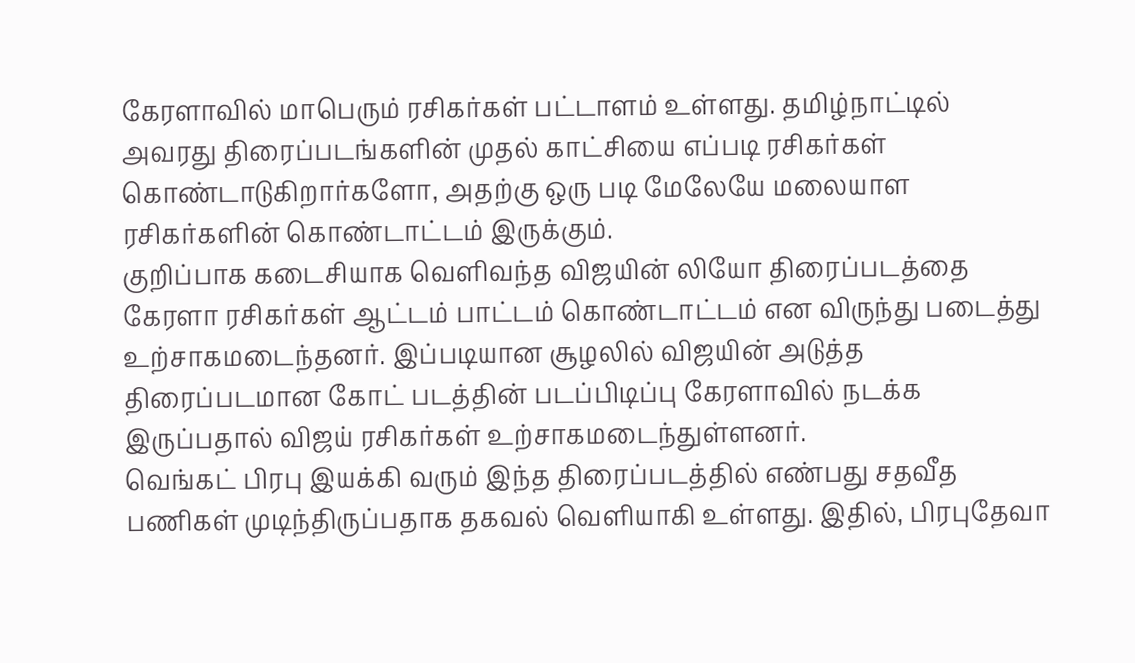கேரளாவில் மாபெரும் ரசிகர்கள் பட்டாளம் உள்ளது. தமிழ்நாட்டில் அவரது திரைப்படங்களின் முதல் காட்சியை எப்படி ரசிகர்கள் கொண்டாடுகிறார்களோ, அதற்கு ஒரு படி மேலேயே மலையாள ரசிகர்களின் கொண்டாட்டம் இருக்கும்.
குறிப்பாக கடைசியாக வெளிவந்த விஜயின் லியோ திரைப்படத்தை கேரளா ரசிகர்கள் ஆட்டம் பாட்டம் கொண்டாட்டம் என விருந்து படைத்து உற்சாகமடைந்தனர். இப்படியான சூழலில் விஜயின் அடுத்த திரைப்படமான கோட் படத்தின் படப்பிடிப்பு கேரளாவில் நடக்க இருப்பதால் விஜய் ரசிகர்கள் உற்சாகமடைந்துள்ளனர்.
வெங்கட் பிரபு இயக்கி வரும் இந்த திரைப்படத்தில் எண்பது சதவீத பணிகள் முடிந்திருப்பதாக தகவல் வெளியாகி உள்ளது. இதில், பிரபுதேவா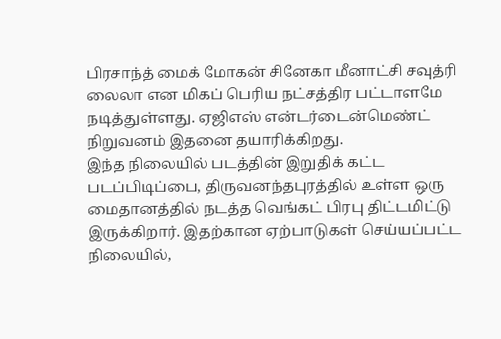பிரசாந்த் மைக் மோகன் சினேகா மீனாட்சி சவுத்ரி லைலா என மிகப் பெரிய நட்சத்திர பட்டாளமே நடித்துள்ளது. ஏஜிஎஸ் என்டர்டைன்மெண்ட் நிறுவனம் இதனை தயாரிக்கிறது.
இந்த நிலையில் படத்தின் இறுதிக் கட்ட படப்பிடிப்பை, திருவனந்தபுரத்தில் உள்ள ஒரு மைதானத்தில் நடத்த வெங்கட் பிரபு திட்டமிட்டு இருக்கிறார். இதற்கான ஏற்பாடுகள் செய்யப்பட்ட நிலையில்,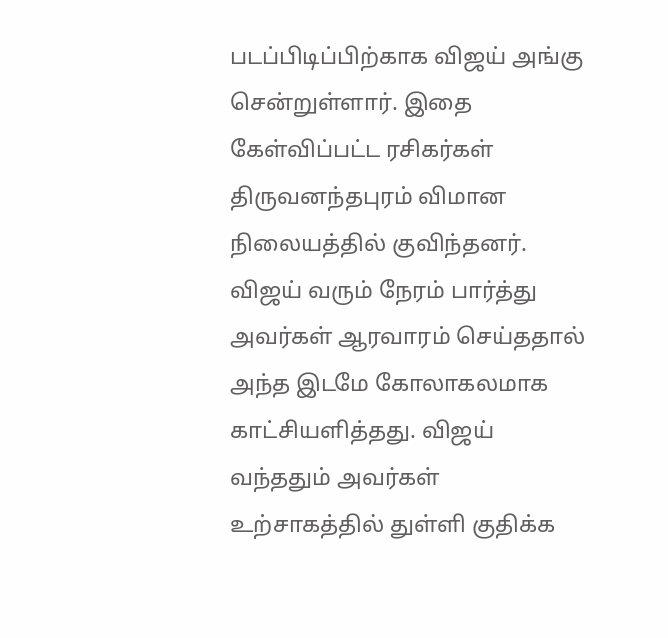படப்பிடிப்பிற்காக விஜய் அங்கு சென்றுள்ளார். இதை கேள்விப்பட்ட ரசிகர்கள் திருவனந்தபுரம் விமான நிலையத்தில் குவிந்தனர். விஜய் வரும் நேரம் பார்த்து அவர்கள் ஆரவாரம் செய்ததால் அந்த இடமே கோலாகலமாக காட்சியளித்தது. விஜய் வந்ததும் அவர்கள் உற்சாகத்தில் துள்ளி குதிக்க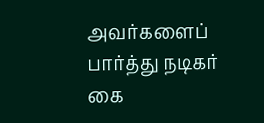அவர்களைப் பார்த்து நடிகர் கை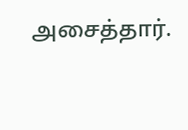அசைத்தார்.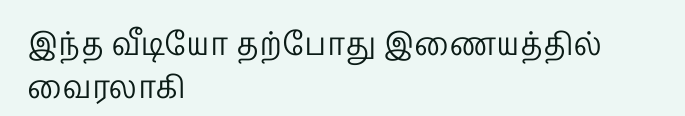இந்த வீடியோ தற்போது இணையத்தில் வைரலாகி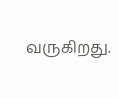வருகிறது.